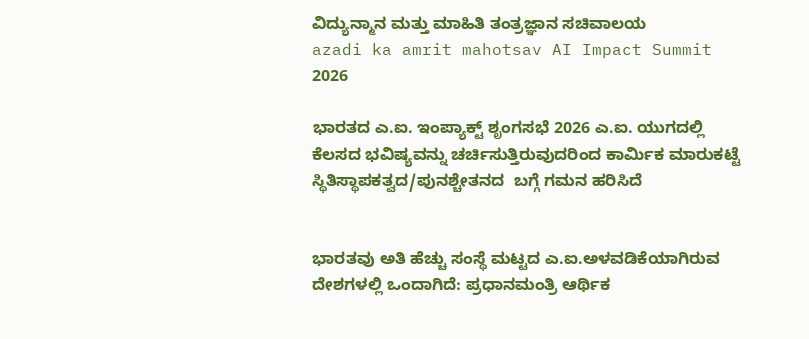ವಿದ್ಯುನ್ಮಾನ ಮತ್ತು ಮಾಹಿತಿ ತಂತ್ರಜ್ಞಾನ ಸಚಿವಾಲಯ
azadi ka amrit mahotsav AI Impact Summit 2026

ಭಾರತದ ಎ.ಐ. ಇಂಪ್ಯಾಕ್ಟ್ ಶೃಂಗಸಭೆ 2026 ಎ.ಐ. ಯುಗದಲ್ಲಿ ಕೆಲಸದ ಭವಿಷ್ಯವನ್ನು ಚರ್ಚಿಸುತ್ತಿರುವುದರಿಂದ ಕಾರ್ಮಿಕ ಮಾರುಕಟ್ಟೆ ಸ್ಥಿತಿಸ್ಥಾಪಕತ್ವದ/ಪುನಶ್ಚೇತನದ  ಬಗ್ಗೆ ಗಮನ ಹರಿಸಿದೆ


ಭಾರತವು ಅತಿ ಹೆಚ್ಚು ಸಂಸ್ಥೆ ಮಟ್ಟದ ಎ.ಐ.ಅಳವಡಿಕೆಯಾಗಿರುವ ದೇಶಗಳಲ್ಲಿ ಒಂದಾಗಿದೆ: ಪ್ರಧಾನಮಂತ್ರಿ ಆರ್ಥಿಕ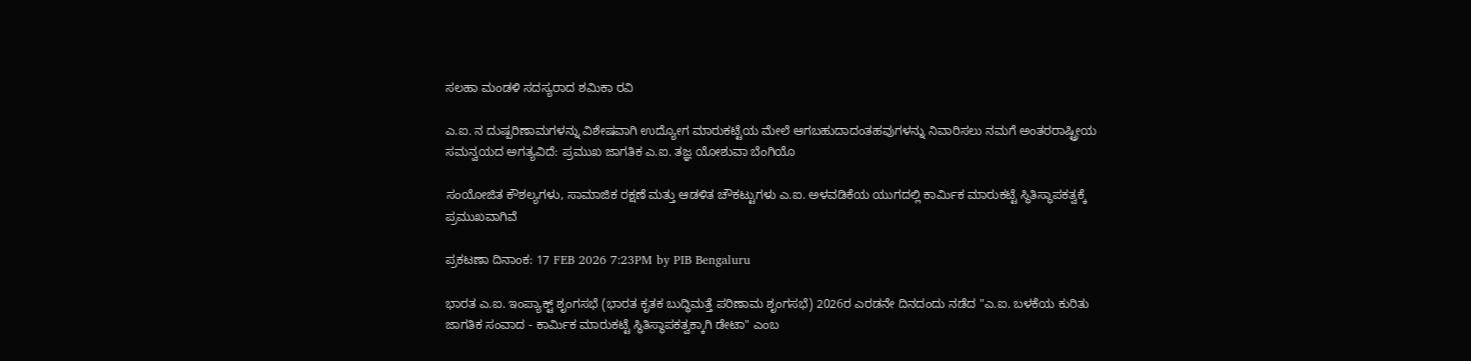ಸಲಹಾ ಮಂಡಳಿ ಸದಸ್ಯರಾದ ಶಮಿಕಾ ರವಿ

ಎ.ಐ. ನ ದುಷ್ಪರಿಣಾಮಗಳನ್ನು ವಿಶೇಷವಾಗಿ ಉದ್ಯೋಗ ಮಾರುಕಟ್ಟೆಯ ಮೇಲೆ ಆಗಬಹುದಾದಂತಹವುಗಳನ್ನು ನಿವಾರಿಸಲು ನಮಗೆ ಅಂತರರಾಷ್ಟ್ರೀಯ ಸಮನ್ವಯದ ಅಗತ್ಯವಿದೆ: ಪ್ರಮುಖ ಜಾಗತಿಕ ಎ.ಐ. ತಜ್ಞ ಯೋಶುವಾ ಬೆಂಗಿಯೊ

ಸಂಯೋಜಿತ ಕೌಶಲ್ಯಗಳು, ಸಾಮಾಜಿಕ ರಕ್ಷಣೆ ಮತ್ತು ಆಡಳಿತ ಚೌಕಟ್ಟುಗಳು ಎ.ಐ. ಅಳವಡಿಕೆಯ ಯುಗದಲ್ಲಿ ಕಾರ್ಮಿಕ ಮಾರುಕಟ್ಟೆ ಸ್ಥಿತಿಸ್ಥಾಪಕತ್ವಕ್ಕೆ ಪ್ರಮುಖವಾಗಿವೆ

ಪ್ರಕಟಣಾ ದಿನಾಂಕ: 17 FEB 2026 7:23PM by PIB Bengaluru

ಭಾರತ ಎ.ಐ. ಇಂಪ್ಯಾಕ್ಟ್ ಶೃಂಗಸಭೆ (ಭಾರತ ಕೃತಕ ಬುದ್ಧಿಮತ್ತೆ ಪರಿಣಾಮ ಶೃಂಗಸಭೆ) 2026ರ ಎರಡನೇ ದಿನದಂದು ನಡೆದ "ಎ.ಐ. ಬಳಕೆಯ ಕುರಿತು ಜಾಗತಿಕ ಸಂವಾದ - ಕಾರ್ಮಿಕ ಮಾರುಕಟ್ಟೆ ಸ್ಥಿತಿಸ್ಥಾಪಕತ್ವಕ್ಕಾಗಿ ಡೇಟಾ" ಎಂಬ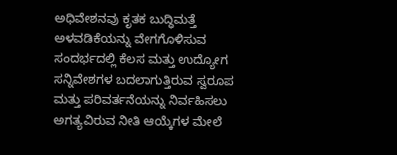ಅಧಿವೇಶನವು ಕೃತಕ ಬುದ್ಧಿಮತ್ತೆ ಅಳವಡಿಕೆಯನ್ನು ವೇಗಗೊಳಿಸುವ ಸಂದರ್ಭದಲ್ಲಿ ಕೆಲಸ ಮತ್ತು ಉದ್ಯೋಗ ಸನ್ನಿವೇಶಗಳ ಬದಲಾಗುತ್ತಿರುವ ಸ್ವರೂಪ ಮತ್ತು ಪರಿವರ್ತನೆಯನ್ನು ನಿರ್ವಹಿಸಲು ಅಗತ್ಯವಿರುವ ನೀತಿ ಆಯ್ಕೆಗಳ ಮೇಲೆ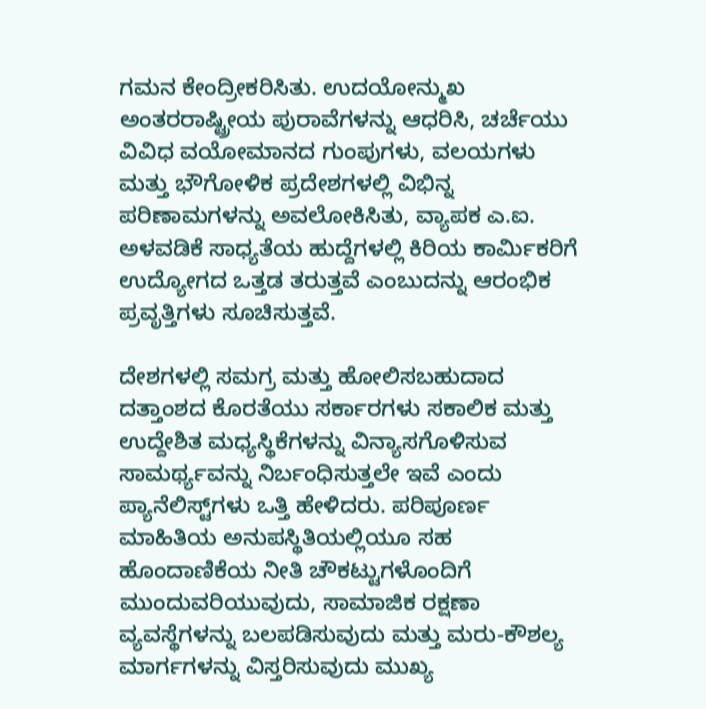ಗಮನ ಕೇಂದ್ರೀಕರಿಸಿತು. ಉದಯೋನ್ಮುಖ ಅಂತರರಾಷ್ಟ್ರೀಯ ಪುರಾವೆಗಳನ್ನು ಆಧರಿಸಿ, ಚರ್ಚೆಯು ವಿವಿಧ ವಯೋಮಾನದ ಗುಂಪುಗಳು, ವಲಯಗಳು ಮತ್ತು ಭೌಗೋಳಿಕ ಪ್ರದೇಶಗಳಲ್ಲಿ ವಿಭಿನ್ನ ಪರಿಣಾಮಗಳನ್ನು ಅವಲೋಕಿಸಿತು, ವ್ಯಾಪಕ ಎ.ಐ. ಅಳವಡಿಕೆ ಸಾಧ್ಯತೆಯ ಹುದ್ದೆಗಳಲ್ಲಿ ಕಿರಿಯ ಕಾರ್ಮಿಕರಿಗೆ ಉದ್ಯೋಗದ ಒತ್ತಡ ತರುತ್ತವೆ ಎಂಬುದನ್ನು ಆರಂಭಿಕ ಪ್ರವೃತ್ತಿಗಳು ಸೂಚಿಸುತ್ತವೆ.

ದೇಶಗಳಲ್ಲಿ ಸಮಗ್ರ ಮತ್ತು ಹೋಲಿಸಬಹುದಾದ ದತ್ತಾಂಶದ ಕೊರತೆಯು ಸರ್ಕಾರಗಳು ಸಕಾಲಿಕ ಮತ್ತು ಉದ್ದೇಶಿತ ಮಧ್ಯಸ್ಥಿಕೆಗಳನ್ನು ವಿನ್ಯಾಸಗೊಳಿಸುವ ಸಾಮರ್ಥ್ಯವನ್ನು ನಿರ್ಬಂಧಿಸುತ್ತಲೇ ಇವೆ ಎಂದು ಪ್ಯಾನೆಲಿಸ್ಟ್‌ಗಳು ಒತ್ತಿ ಹೇಳಿದರು. ಪರಿಪೂರ್ಣ ಮಾಹಿತಿಯ ಅನುಪಸ್ಥಿತಿಯಲ್ಲಿಯೂ ಸಹ ಹೊಂದಾಣಿಕೆಯ ನೀತಿ ಚೌಕಟ್ಟುಗಳೊಂದಿಗೆ ಮುಂದುವರಿಯುವುದು, ಸಾಮಾಜಿಕ ರಕ್ಷಣಾ ವ್ಯವಸ್ಥೆಗಳನ್ನು ಬಲಪಡಿಸುವುದು ಮತ್ತು ಮರು-ಕೌಶಲ್ಯ ಮಾರ್ಗಗಳನ್ನು ವಿಸ್ತರಿಸುವುದು ಮುಖ್ಯ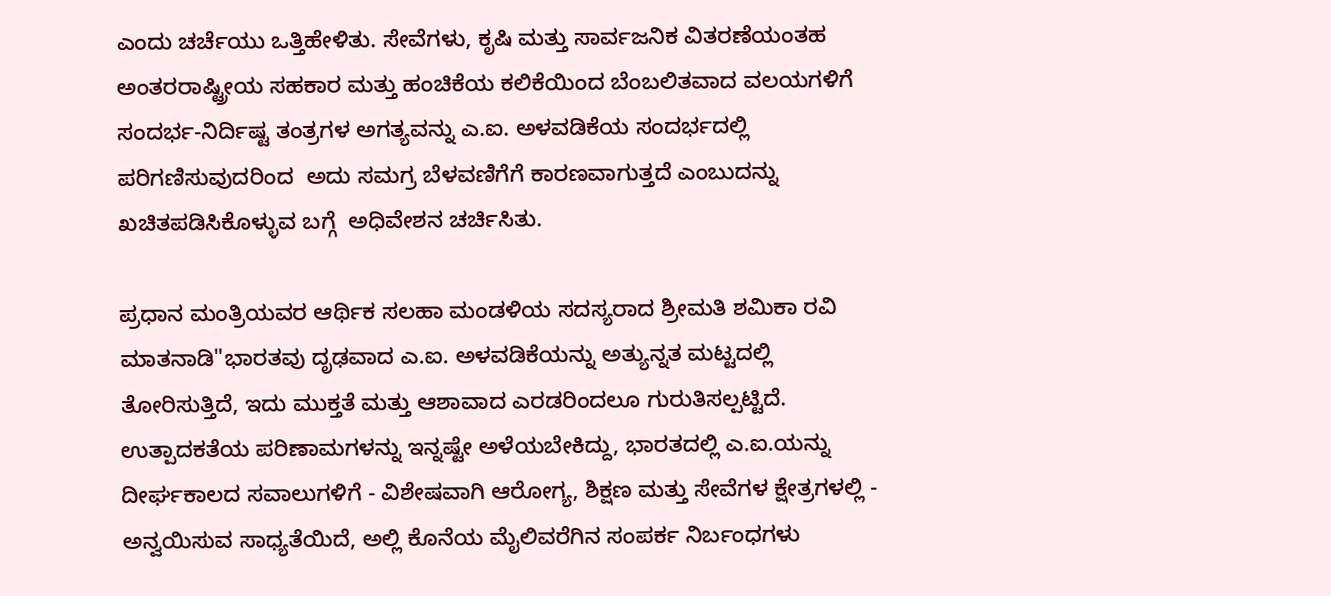ಎಂದು ಚರ್ಚೆಯು ಒತ್ತಿಹೇಳಿತು. ಸೇವೆಗಳು, ಕೃಷಿ ಮತ್ತು ಸಾರ್ವಜನಿಕ ವಿತರಣೆಯಂತಹ ಅಂತರರಾಷ್ಟ್ರೀಯ ಸಹಕಾರ ಮತ್ತು ಹಂಚಿಕೆಯ ಕಲಿಕೆಯಿಂದ ಬೆಂಬಲಿತವಾದ ವಲಯಗಳಿಗೆ ಸಂದರ್ಭ-ನಿರ್ದಿಷ್ಟ ತಂತ್ರಗಳ ಅಗತ್ಯವನ್ನು ಎ.ಐ. ಅಳವಡಿಕೆಯ ಸಂದರ್ಭದಲ್ಲಿ ಪರಿಗಣಿಸುವುದರಿಂದ  ಅದು ಸಮಗ್ರ ಬೆಳವಣಿಗೆಗೆ ಕಾರಣವಾಗುತ್ತದೆ ಎಂಬುದನ್ನು ಖಚಿತಪಡಿಸಿಕೊಳ್ಳುವ ಬಗ್ಗೆ  ಅಧಿವೇಶನ ಚರ್ಚಿಸಿತು.

ಪ್ರಧಾನ ಮಂತ್ರಿಯವರ ಆರ್ಥಿಕ ಸಲಹಾ ಮಂಡಳಿಯ ಸದಸ್ಯರಾದ ಶ್ರೀಮತಿ ಶಮಿಕಾ ರವಿ ಮಾತನಾಡಿ"ಭಾರತವು ದೃಢವಾದ ಎ.ಐ. ಅಳವಡಿಕೆಯನ್ನು ಅತ್ಯುನ್ನತ ಮಟ್ಟದಲ್ಲಿ ತೋರಿಸುತ್ತಿದೆ, ಇದು ಮುಕ್ತತೆ ಮತ್ತು ಆಶಾವಾದ ಎರಡರಿಂದಲೂ ಗುರುತಿಸಲ್ಪಟ್ಟಿದೆ. ಉತ್ಪಾದಕತೆಯ ಪರಿಣಾಮಗಳನ್ನು ಇನ್ನಷ್ಟೇ ಅಳೆಯಬೇಕಿದ್ದು, ಭಾರತದಲ್ಲಿ ಎ.ಐ.ಯನ್ನು  ದೀರ್ಘಕಾಲದ ಸವಾಲುಗಳಿಗೆ - ವಿಶೇಷವಾಗಿ ಆರೋಗ್ಯ, ಶಿಕ್ಷಣ ಮತ್ತು ಸೇವೆಗಳ ಕ್ಷೇತ್ರಗಳಲ್ಲಿ - ಅನ್ವಯಿಸುವ ಸಾಧ್ಯತೆಯಿದೆ, ಅಲ್ಲಿ ಕೊನೆಯ ಮೈಲಿವರೆಗಿನ ಸಂಪರ್ಕ ನಿರ್ಬಂಧಗಳು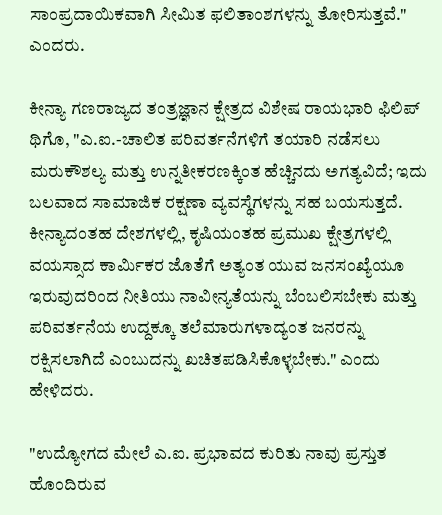ಸಾಂಪ್ರದಾಯಿಕವಾಗಿ ಸೀಮಿತ ಫಲಿತಾಂಶಗಳನ್ನು ತೋರಿಸುತ್ತವೆ." ಎಂದರು.

ಕೀನ್ಯಾ ಗಣರಾಜ್ಯದ ತಂತ್ರಜ್ಞಾನ ಕ್ಷೇತ್ರದ ವಿಶೇಷ ರಾಯಭಾರಿ ಫಿಲಿಪ್ ಥಿಗೊ, "ಎ.ಐ.-ಚಾಲಿತ ಪರಿವರ್ತನೆಗಳಿಗೆ ತಯಾರಿ ನಡೆಸಲು ಮರುಕೌಶಲ್ಯ ಮತ್ತು ಉನ್ನತೀಕರಣಕ್ಕಿಂತ ಹೆಚ್ಚಿನದು ಅಗತ್ಯವಿದೆ; ಇದು ಬಲವಾದ ಸಾಮಾಜಿಕ ರಕ್ಷಣಾ ವ್ಯವಸ್ಥೆಗಳನ್ನು ಸಹ ಬಯಸುತ್ತದೆ. ಕೀನ್ಯಾದಂತಹ ದೇಶಗಳಲ್ಲಿ, ಕೃಷಿಯಂತಹ ಪ್ರಮುಖ ಕ್ಷೇತ್ರಗಳಲ್ಲಿ ವಯಸ್ಸಾದ ಕಾರ್ಮಿಕರ ಜೊತೆಗೆ ಅತ್ಯಂತ ಯುವ ಜನಸಂಖ್ಯೆಯೂ ಇರುವುದರಿಂದ ನೀತಿಯು ನಾವೀನ್ಯತೆಯನ್ನು ಬೆಂಬಲಿಸಬೇಕು ಮತ್ತು ಪರಿವರ್ತನೆಯ ಉದ್ದಕ್ಕೂ ತಲೆಮಾರುಗಳಾದ್ಯಂತ ಜನರನ್ನು ರಕ್ಷಿಸಲಾಗಿದೆ ಎಂಬುದನ್ನು ಖಚಿತಪಡಿಸಿಕೊಳ್ಳಬೇಕು." ಎಂದು ಹೇಳಿದರು.

"ಉದ್ಯೋಗದ ಮೇಲೆ ಎ.ಐ. ಪ್ರಭಾವದ ಕುರಿತು ನಾವು ಪ್ರಸ್ತುತ ಹೊಂದಿರುವ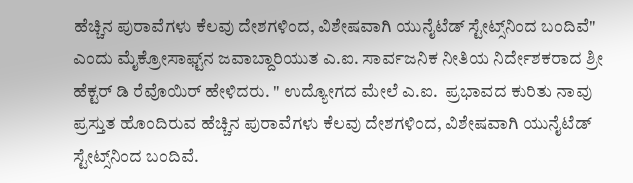ಹೆಚ್ಚಿನ ಪುರಾವೆಗಳು ಕೆಲವು ದೇಶಗಳಿಂದ, ವಿಶೇಷವಾಗಿ ಯುನೈಟೆಡ್ ಸ್ಟೇಟ್ಸ್‌ನಿಂದ ಬಂದಿವೆ" ಎಂದು ಮೈಕ್ರೋಸಾಫ್ಟ್‌ನ ಜವಾಬ್ದಾರಿಯುತ ಎ.ಐ. ಸಾರ್ವಜನಿಕ ನೀತಿಯ ನಿರ್ದೇಶಕರಾದ ಶ್ರೀ ಹೆಕ್ಟರ್ ಡಿ ರೆವೊಯಿರ್ ಹೇಳಿದರು. " ಉದ್ಯೋಗದ ಮೇಲೆ ಎ.ಐ.  ಪ್ರಭಾವದ ಕುರಿತು ನಾವು ಪ್ರಸ್ತುತ ಹೊಂದಿರುವ ಹೆಚ್ಚಿನ ಪುರಾವೆಗಳು ಕೆಲವು ದೇಶಗಳಿಂದ, ವಿಶೇಷವಾಗಿ ಯುನೈಟೆಡ್ ಸ್ಟೇಟ್ಸ್‌ನಿಂದ ಬಂದಿವೆ.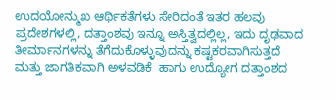ಉದಯೋನ್ಮುಖ ಆರ್ಥಿಕತೆಗಳು ಸೇರಿದಂತೆ ಇತರ ಹಲವು ಪ್ರದೇಶಗಳಲ್ಲಿ, ದತ್ತಾಂಶವು ಇನ್ನೂ ಅಸ್ತಿತ್ವದಲ್ಲಿಲ್ಲ, ಇದು ದೃಢವಾದ ತೀರ್ಮಾನಗಳನ್ನು ತೆಗೆದುಕೊಳ್ಳುವುದನ್ನು ಕಷ್ಟಕರವಾಗಿಸುತ್ತದೆ ಮತ್ತು ಜಾಗತಿಕವಾಗಿ ಅಳವಡಿಕೆ  ಹಾಗು ಉದ್ಯೋಗ ದತ್ತಾಂಶದ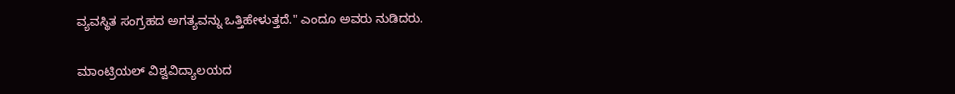ವ್ಯವಸ್ಥಿತ ಸಂಗ್ರಹದ ಅಗತ್ಯವನ್ನು ಒತ್ತಿಹೇಳುತ್ತದೆ." ಎಂದೂ ಅವರು ನುಡಿದರು.

ಮಾಂಟ್ರಿಯಲ್ ವಿಶ್ವವಿದ್ಯಾಲಯದ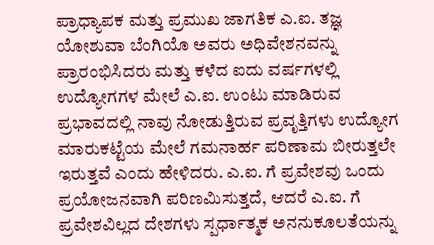ಪ್ರಾಧ್ಯಾಪಕ ಮತ್ತು ಪ್ರಮುಖ ಜಾಗತಿಕ ಎ.ಐ. ತಜ್ಞ ಯೋಶುವಾ ಬೆಂಗಿಯೊ ಅವರು ಅಧಿವೇಶನವನ್ನು ಪ್ರಾರಂಭಿಸಿದರು ಮತ್ತು ಕಳೆದ ಐದು ವರ್ಷಗಳಲ್ಲಿ ಉದ್ಯೋಗಗಳ ಮೇಲೆ ಎ.ಐ. ಉಂಟು ಮಾಡಿರುವ ಪ್ರಭಾವದಲ್ಲಿ ನಾವು ನೋಡುತ್ತಿರುವ ಪ್ರವೃತ್ತಿಗಳು ಉದ್ಯೋಗ ಮಾರುಕಟ್ಟೆಯ ಮೇಲೆ ಗಮನಾರ್ಹ ಪರಿಣಾಮ ಬೀರುತ್ತಲೇ ಇರುತ್ತವೆ ಎಂದು ಹೇಳಿದರು. ಎ.ಐ. ಗೆ ಪ್ರವೇಶವು ಒಂದು ಪ್ರಯೋಜನವಾಗಿ ಪರಿಣಮಿಸುತ್ತದೆ, ಆದರೆ ಎ.ಐ. ಗೆ ಪ್ರವೇಶವಿಲ್ಲದ ದೇಶಗಳು ಸ್ಪರ್ಧಾತ್ಮಕ ಅನನುಕೂಲತೆಯನ್ನು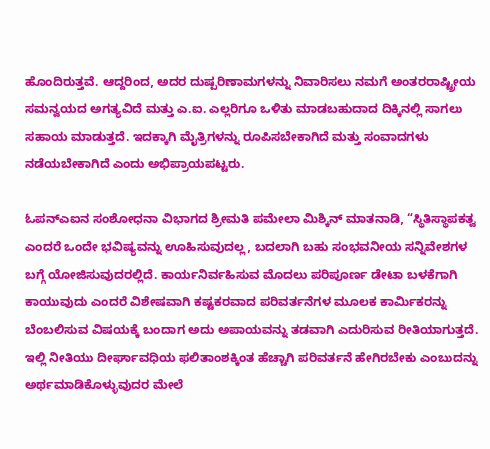ಹೊಂದಿರುತ್ತವೆ. ಆದ್ದರಿಂದ, ಅದರ ದುಷ್ಪರಿಣಾಮಗಳನ್ನು ನಿವಾರಿಸಲು ನಮಗೆ ಅಂತರರಾಷ್ಟ್ರೀಯ ಸಮನ್ವಯದ ಅಗತ್ಯವಿದೆ ಮತ್ತು ಎ.ಐ. ಎಲ್ಲರಿಗೂ ಒಳಿತು ಮಾಡಬಹುದಾದ ದಿಕ್ಕಿನಲ್ಲಿ ಸಾಗಲು ಸಹಾಯ ಮಾಡುತ್ತದೆ. ಇದಕ್ಕಾಗಿ ಮೈತ್ರಿಗಳನ್ನು ರೂಪಿಸಬೇಕಾಗಿದೆ ಮತ್ತು ಸಂವಾದಗಳು ನಡೆಯಬೇಕಾಗಿದೆ ಎಂದು ಅಭಿಪ್ರಾಯಪಟ್ಟರು.

ಓಪನ್‌ಎಐನ ಸಂಶೋಧನಾ ವಿಭಾಗದ ಶ್ರೀಮತಿ ಪಮೇಲಾ ಮಿಶ್ಕಿನ್ ಮಾತನಾಡಿ, “ಸ್ಥಿತಿಸ್ಥಾಪಕತ್ವ ಎಂದರೆ ಒಂದೇ ಭವಿಷ್ಯವನ್ನು ಊಹಿಸುವುದಲ್ಲ, ಬದಲಾಗಿ ಬಹು ಸಂಭವನೀಯ ಸನ್ನಿವೇಶಗಳ ಬಗ್ಗೆ ಯೋಜಿಸುವುದರಲ್ಲಿದೆ. ಕಾರ್ಯನಿರ್ವಹಿಸುವ ಮೊದಲು ಪರಿಪೂರ್ಣ ಡೇಟಾ ಬಳಕೆಗಾಗಿ ಕಾಯುವುದು ಎಂದರೆ ವಿಶೇಷವಾಗಿ ಕಷ್ಟಕರವಾದ ಪರಿವರ್ತನೆಗಳ ಮೂಲಕ ಕಾರ್ಮಿಕರನ್ನು ಬೆಂಬಲಿಸುವ ವಿಷಯಕ್ಕೆ ಬಂದಾಗ ಅದು ಅಪಾಯವನ್ನು ತಡವಾಗಿ ಎದುರಿಸುವ ರೀತಿಯಾಗುತ್ತದೆ. ಇಲ್ಲಿ ನೀತಿಯು ದೀರ್ಘಾವಧಿಯ ಫಲಿತಾಂಶಕ್ಕಿಂತ ಹೆಚ್ಚಾಗಿ ಪರಿವರ್ತನೆ ಹೇಗಿರಬೇಕು ಎಂಬುದನ್ನು ಅರ್ಥಮಾಡಿಕೊಳ್ಳುವುದರ ಮೇಲೆ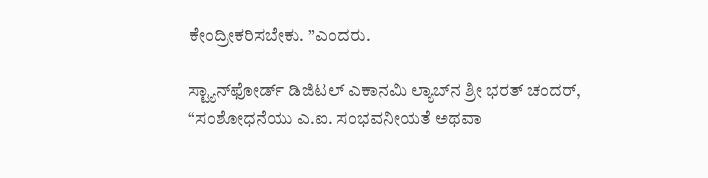ಕೇಂದ್ರೀಕರಿಸಬೇಕು. ”ಎಂದರು.

ಸ್ಟ್ಯಾನ್‌ಫೋರ್ಡ್ ಡಿಜಿಟಲ್ ಎಕಾನಮಿ ಲ್ಯಾಬ್‌ನ ಶ್ರೀ ಭರತ್ ಚಂದರ್, “ಸಂಶೋಧನೆಯು ಎ.ಐ. ಸಂಭವನೀಯತೆ ಅಥವಾ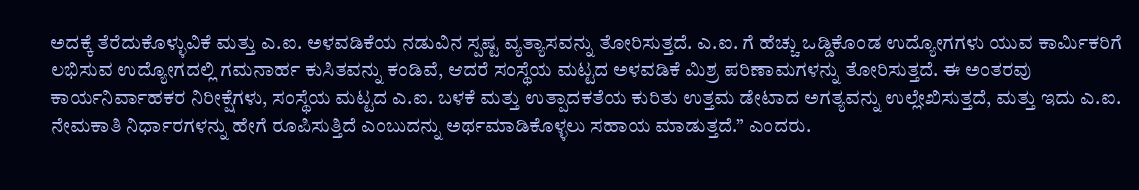ಅದಕ್ಕೆ ತೆರೆದುಕೊಳ್ಳುವಿಕೆ ಮತ್ತು ಎ.ಐ. ಅಳವಡಿಕೆಯ ನಡುವಿನ ಸ್ಪಷ್ಟ ವ್ಯತ್ಯಾಸವನ್ನು ತೋರಿಸುತ್ತದೆ. ಎ.ಐ. ಗೆ ಹೆಚ್ಚು ಒಡ್ಡಿಕೊಂಡ ಉದ್ಯೋಗಗಳು ಯುವ ಕಾರ್ಮಿಕರಿಗೆ ಲಭಿಸುವ ಉದ್ಯೋಗದಲ್ಲಿ ಗಮನಾರ್ಹ ಕುಸಿತವನ್ನು ಕಂಡಿವೆ, ಆದರೆ ಸಂಸ್ಥೆಯ ಮಟ್ಟದ ಅಳವಡಿಕೆ ಮಿಶ್ರ ಪರಿಣಾಮಗಳನ್ನು ತೋರಿಸುತ್ತದೆ. ಈ ಅಂತರವು ಕಾರ್ಯನಿರ್ವಾಹಕರ ನಿರೀಕ್ಷೆಗಳು, ಸಂಸ್ಥೆಯ ಮಟ್ಟದ ಎ.ಐ. ಬಳಕೆ ಮತ್ತು ಉತ್ಪಾದಕತೆಯ ಕುರಿತು ಉತ್ತಮ ಡೇಟಾದ ಅಗತ್ಯವನ್ನು ಉಲ್ಲೇಖಿಸುತ್ತದೆ, ಮತ್ತು ಇದು ಎ.ಐ. ನೇಮಕಾತಿ ನಿರ್ಧಾರಗಳನ್ನು ಹೇಗೆ ರೂಪಿಸುತ್ತಿದೆ ಎಂಬುದನ್ನು ಅರ್ಥಮಾಡಿಕೊಳ್ಳಲು ಸಹಾಯ ಮಾಡುತ್ತದೆ.” ಎಂದರು.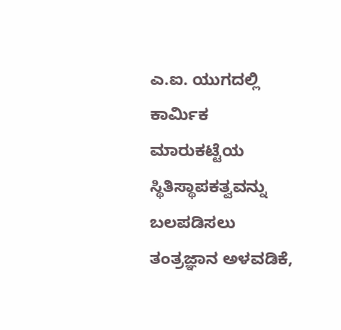ಎ.ಐ. ಯುಗದಲ್ಲಿ ಕಾರ್ಮಿಕ ಮಾರುಕಟ್ಟೆಯ ಸ್ಥಿತಿಸ್ಥಾಪಕತ್ವವನ್ನು ಬಲಪಡಿಸಲು ತಂತ್ರಜ್ಞಾನ ಅಳವಡಿಕೆ,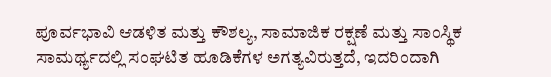ಪೂರ್ವಭಾವಿ ಆಡಳಿತ ಮತ್ತು ಕೌಶಲ್ಯ, ಸಾಮಾಜಿಕ ರಕ್ಷಣೆ ಮತ್ತು ಸಾಂಸ್ಥಿಕ ಸಾಮರ್ಥ್ಯದಲ್ಲಿ ಸಂಘಟಿತ ಹೂಡಿಕೆಗಳ ಅಗತ್ಯವಿರುತ್ತದೆ, ಇದರಿಂದಾಗಿ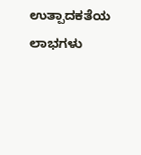ಉತ್ಪಾದಕತೆಯ ಲಾಭಗಳು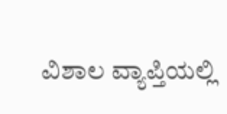ವಿಶಾಲ ವ್ಯಾಪ್ತಿಯಲ್ಲಿ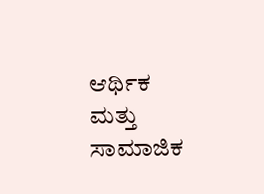ಆರ್ಥಿಕ ಮತ್ತು ಸಾಮಾಜಿಕ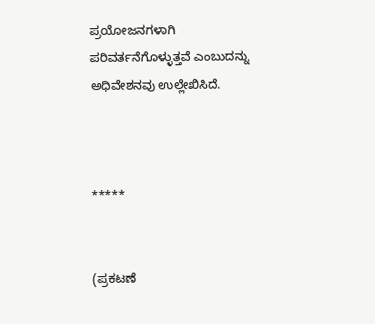ಪ್ರಯೋಜನಗಳಾಗಿ ಪರಿವರ್ತನೆಗೊಳ್ಳುತ್ತವೆ ಎಂಬುದನ್ನು ಅಧಿವೇಶನವು ಉಲ್ಲೇಖಿಸಿದೆ.



*****


(ಪ್ರಕಟಣೆ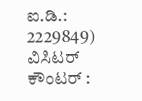ಐ.ಡಿ.: 2229849) ವಿಸಿಟರ್ ಕೌಂಟರ್ :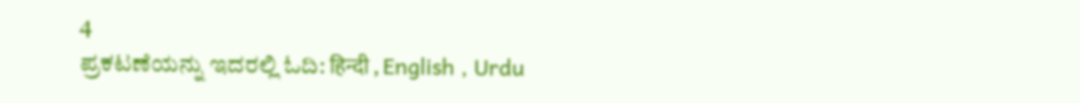4
ಪ್ರಕಟಣೆಯನ್ನು ಇದರಲ್ಲಿ ಓದಿ: हिन्दी , English , Urdu